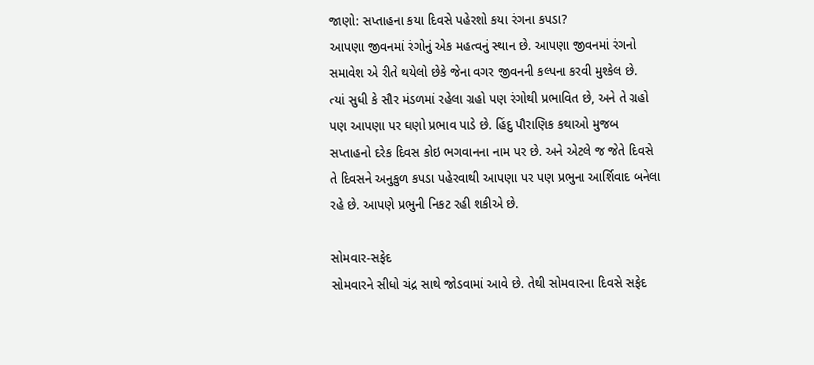જાણો: સપ્તાહના કયા દિવસે પહેરશો કયા રંગના કપડા?
આપણા જીવનમાં રંગોનું એક મહત્વનું સ્થાન છે. આપણા જીવનમાં રંગનો સમાવેશ એ રીતે થયેલો છેકે જેના વગર જીવનની કલ્પના કરવી મુશ્કેલ છે.
ત્યાં સુધી કે સૌર મંડળમાં રહેલા ગ્રહો પણ રંગોથી પ્રભાવિત છે, અને તે ગ્રહો પણ આપણા પર ઘણો પ્રભાવ પાડે છે. હિંદુ પૌરાણિક કથાઓ મુજબ સપ્તાહનો દરેક દિવસ કોઇ ભગવાનના નામ પર છે. અને એટલે જ જેતે દિવસે તે દિવસને અનુકુળ કપડા પહેરવાથી આપણા પર પણ પ્રભુના આર્શિવાદ બનેલા રહે છે. આપણે પ્રભુની નિકટ રહી શકીએ છે.

સોમવાર-સફેદ
સોમવારને સીધો ચંદ્ર સાથે જોડવામાં આવે છે. તેથી સોમવારના દિવસે સફેદ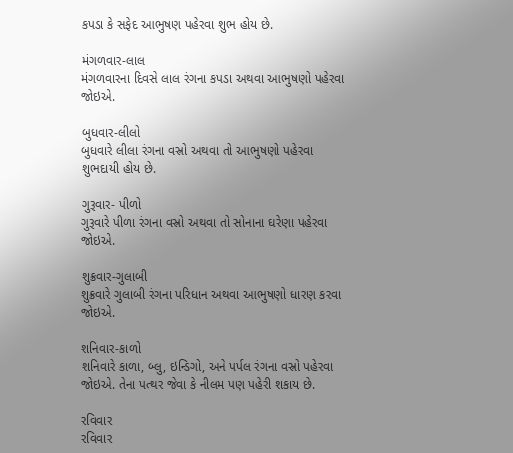કપડા કે સફેદ આભુષણ પહેરવા શુભ હોય છે.

મંગળવાર-લાલ
મંગળવારના દિવસે લાલ રંગના કપડા અથવા આભુષણો પહેરવા જોઇએ.

બુધવાર-લીલો
બુધવારે લીલા રંગના વસ્રો અથવા તો આભુષણો પહેરવા શુભદાયી હોય છે.

ગુરૂવાર- પીળો
ગુરૂવારે પીળા રંગના વસ્રો અથવા તો સોનાના ઘરેણા પહેરવા જોઇએ.

શુક્રવાર-ગુલાબી
શુક્રવારે ગુલાબી રંગના પરિધાન અથવા આભુષણો ધારણ કરવા જોઇએ.

શનિવાર-કાળો
શનિવારે કાળા, બ્લુ, ઇન્ડિગો, અને પર્પલ રંગના વસ્રો પહેરવા જોઇએ. તેના પત્થર જેવા કે નીલમ પણ પહેરી શકાય છે.

રવિવાર
રવિવાર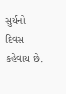સુર્યનો દિવસ કહેવાય છે.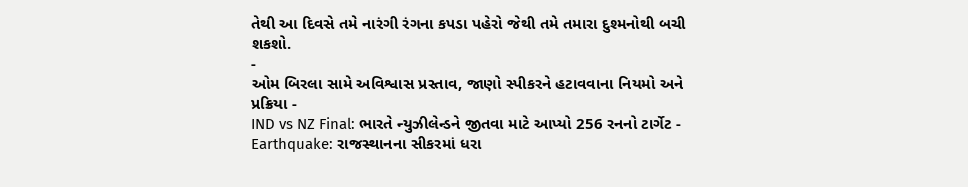તેથી આ દિવસે તમે નારંગી રંગના કપડા પહેરો જેથી તમે તમારા દુશ્મનોથી બચી શકશો.
-
ઓમ બિરલા સામે અવિશ્વાસ પ્રસ્તાવ, જાણો સ્પીકરને હટાવવાના નિયમો અને પ્રક્રિયા -
IND vs NZ Final: ભારતે ન્યુઝીલેન્ડને જીતવા માટે આપ્યો 256 રનનો ટાર્ગેટ -
Earthquake: રાજસ્થાનના સીકરમાં ધરા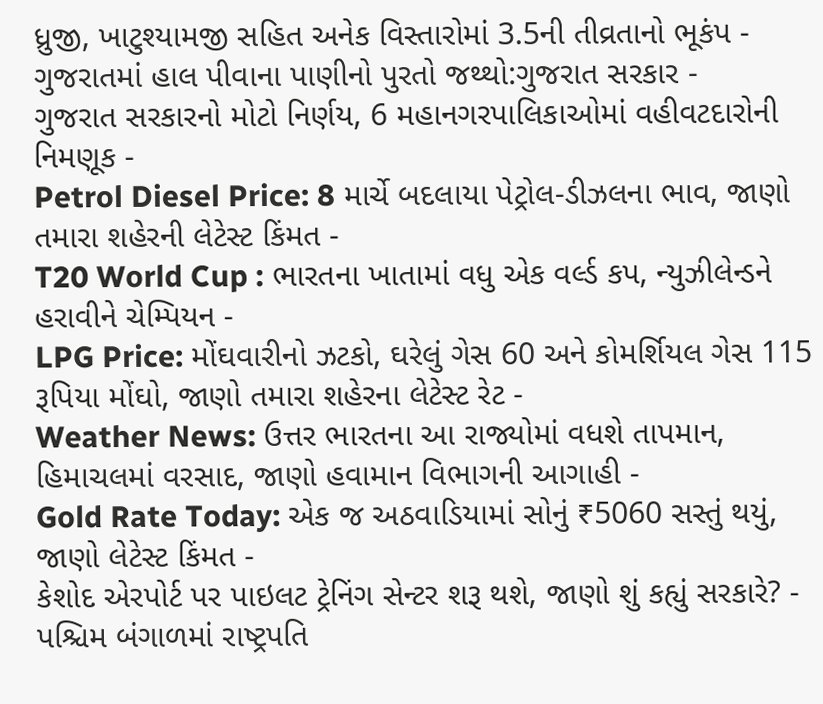ધ્રુજી, ખાટુશ્યામજી સહિત અનેક વિસ્તારોમાં 3.5ની તીવ્રતાનો ભૂકંપ -
ગુજરાતમાં હાલ પીવાના પાણીનો પુરતો જથ્થો:ગુજરાત સરકાર -
ગુજરાત સરકારનો મોટો નિર્ણય, 6 મહાનગરપાલિકાઓમાં વહીવટદારોની નિમણૂક -
Petrol Diesel Price: 8 માર્ચે બદલાયા પેટ્રોલ-ડીઝલના ભાવ, જાણો તમારા શહેરની લેટેસ્ટ કિંમત -
T20 World Cup : ભારતના ખાતામાં વધુ એક વર્લ્ડ કપ, ન્યુઝીલેન્ડને હરાવીને ચેમ્પિયન -
LPG Price: મોંઘવારીનો ઝટકો, ઘરેલું ગેસ 60 અને કોમર્શિયલ ગેસ 115 રૂપિયા મોંઘો, જાણો તમારા શહેરના લેટેસ્ટ રેટ -
Weather News: ઉત્તર ભારતના આ રાજ્યોમાં વધશે તાપમાન, હિમાચલમાં વરસાદ, જાણો હવામાન વિભાગની આગાહી -
Gold Rate Today: એક જ અઠવાડિયામાં સોનું ₹5060 સસ્તું થયું, જાણો લેટેસ્ટ કિંમત -
કેશોદ એરપોર્ટ પર પાઇલટ ટ્રેનિંગ સેન્ટર શરૂ થશે, જાણો શું કહ્યું સરકારે? -
પશ્ચિમ બંગાળમાં રાષ્ટ્રપતિ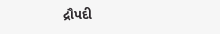દ્રૌપદી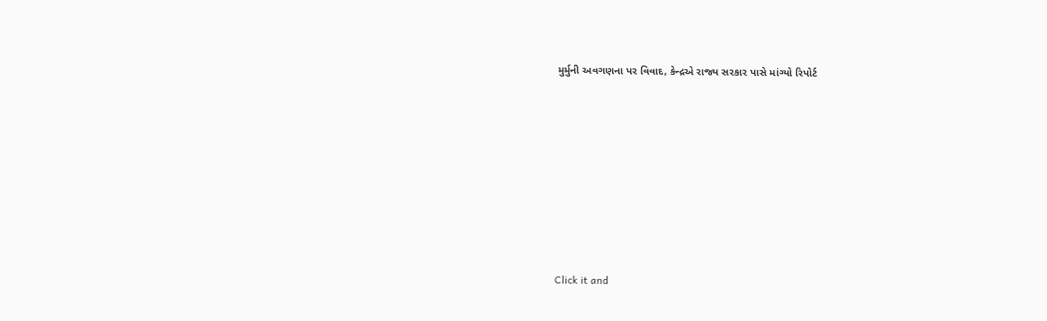મુર્મુની અવગણના પર વિવાદ, કેન્દ્રએ રાજ્ય સરકાર પાસે માંગ્યો રિપોર્ટ









Click it and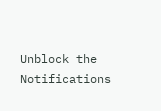Unblock the Notifications